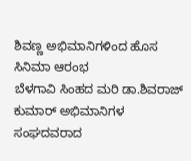ಶಿವಣ್ಣ ಅಭಿಮಾನಿಗಳಿಂದ ಹೊಸ ಸಿನಿಮಾ ಆರಂಭ
ಬೆಳಗಾವಿ ಸಿಂಹದ ಮರಿ ಡಾ.ಶಿವರಾಜ್ ಕುಮಾರ್ ಅಭಿಮಾನಿಗಳ ಸಂಘದವರಾದ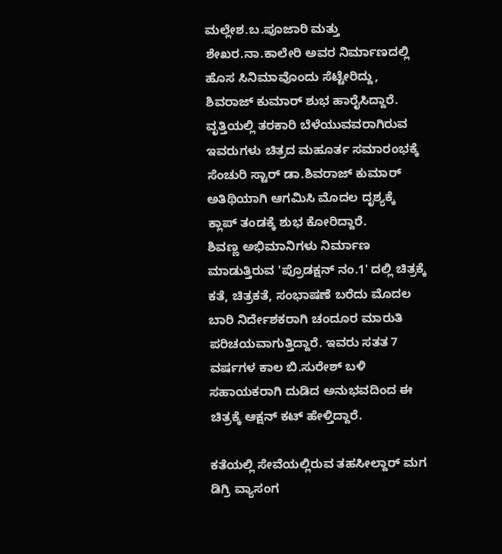ಮಲ್ಲೇಶ.ಬ.ಪೂಜಾರಿ ಮತ್ತು ಶೇಖರ.ನಾ.ಕಾಲೇರಿ ಅವರ ನಿರ್ಮಾಣದಲ್ಲಿ ಹೊಸ ಸಿನಿಮಾವೊಂದು ಸೆಟ್ಟೇರಿದ್ದು, ಶಿವರಾಜ್ ಕುಮಾರ್ ಶುಭ ಹಾರೈಸಿದ್ದಾರೆ.
ವೃತ್ತಿಯಲ್ಲಿ ತರಕಾರಿ ಬೆಳೆಯುವವರಾಗಿರುವ ಇವರುಗಳು ಚಿತ್ರದ ಮಹೂರ್ತ ಸಮಾರಂಭಕ್ಕೆ ಸೆಂಚುರಿ ಸ್ಟಾರ್ ಡಾ.ಶಿವರಾಜ್ ಕುಮಾರ್ ಅತಿಥಿಯಾಗಿ ಆಗಮಿಸಿ ಮೊದಲ ದೃಶ್ಯಕ್ಕೆ ಕ್ಲಾಪ್ ತಂಡಕ್ಕೆ ಶುಭ ಕೋರಿದ್ದಾರೆ.
ಶಿವಣ್ಣ ಅಭಿಮಾನಿಗಳು ನಿರ್ಮಾಣ ಮಾಡುತ್ತಿರುವ 'ಪ್ರೊಡಕ್ಷನ್ ನಂ.1' ದಲ್ಲಿ ಚಿತ್ರಕ್ಕೆ ಕತೆ, ಚಿತ್ರಕತೆ, ಸಂಭಾಷಣೆ ಬರೆದು ಮೊದಲ ಬಾರಿ ನಿರ್ದೇಶಕರಾಗಿ ಚಂದೂರ ಮಾರುತಿ ಪರಿಚಯವಾಗುತ್ತಿದ್ದಾರೆ. ಇವರು ಸತತ 7 ವರ್ಷಗಳ ಕಾಲ ಬಿ.ಸುರೇಶ್ ಬಳಿ ಸಹಾಯಕರಾಗಿ ದುಡಿದ ಅನುಭವದಿಂದ ಈ ಚಿತ್ರಕ್ಕೆ ಆಕ್ಷನ್ ಕಟ್ ಹೇಳ್ತಿದ್ದಾರೆ.

ಕತೆಯಲ್ಲಿ ಸೇವೆಯಲ್ಲಿರುವ ತಹಸೀಲ್ದಾರ್ ಮಗ ಡಿಗ್ರಿ ವ್ಯಾಸಂಗ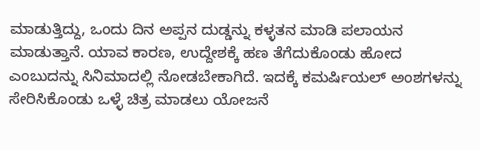ಮಾಡುತ್ತಿದ್ದು, ಒಂದು ದಿನ ಅಪ್ಪನ ದುಡ್ಡನ್ನು ಕಳ್ಳತನ ಮಾಡಿ ಪಲಾಯನ ಮಾಡುತ್ತಾನೆ. ಯಾವ ಕಾರಣ, ಉದ್ದೇಶಕ್ಕೆ ಹಣ ತೆಗೆದುಕೊಂಡು ಹೋದ ಎಂಬುದನ್ನು ಸಿನಿಮಾದಲ್ಲಿ ನೋಡಬೇಕಾಗಿದೆ. ಇದಕ್ಕೆ ಕಮರ್ಷಿಯಲ್ ಅಂಶಗಳನ್ನು ಸೇರಿಸಿಕೊಂಡು ಒಳ್ಳೆ ಚಿತ್ರ ಮಾಡಲು ಯೋಜನೆ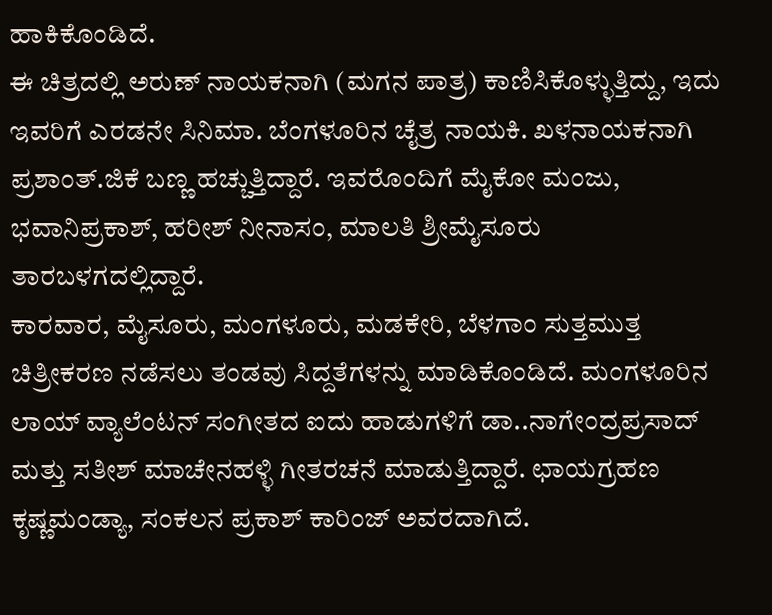ಹಾಕಿಕೊಂಡಿದೆ.
ಈ ಚಿತ್ರದಲ್ಲಿ ಅರುಣ್ ನಾಯಕನಾಗಿ (ಮಗನ ಪಾತ್ರ) ಕಾಣಿಸಿಕೊಳ್ಳುತ್ತಿದ್ದು, ಇದು ಇವರಿಗೆ ಎರಡನೇ ಸಿನಿಮಾ. ಬೆಂಗಳೂರಿನ ಚೈತ್ರ ನಾಯಕಿ. ಖಳನಾಯಕನಾಗಿ ಪ್ರಶಾಂತ್.ಜಿಕೆ ಬಣ್ಣ ಹಚ್ಚುತ್ತಿದ್ದಾರೆ. ಇವರೊಂದಿಗೆ ಮೈಕೋ ಮಂಜು, ಭವಾನಿಪ್ರಕಾಶ್, ಹರೀಶ್ ನೀನಾಸಂ, ಮಾಲತಿ ಶ್ರೀಮೈಸೂರು ತಾರಬಳಗದಲ್ಲಿದ್ದಾರೆ.
ಕಾರವಾರ, ಮೈಸೂರು, ಮಂಗಳೂರು, ಮಡಕೇರಿ, ಬೆಳಗಾಂ ಸುತ್ತಮುತ್ತ ಚಿತ್ರೀಕರಣ ನಡೆಸಲು ತಂಡವು ಸಿದ್ದತೆಗಳನ್ನು ಮಾಡಿಕೊಂಡಿದೆ. ಮಂಗಳೂರಿನ ಲಾಯ್ ವ್ಯಾಲೆಂಟನ್ ಸಂಗೀತದ ಐದು ಹಾಡುಗಳಿಗೆ ಡಾ..ನಾಗೇಂದ್ರಪ್ರಸಾದ್ ಮತ್ತು ಸತೀಶ್ ಮಾಚೇನಹಳ್ಳಿ ಗೀತರಚನೆ ಮಾಡುತ್ತಿದ್ದಾರೆ. ಛಾಯಗ್ರಹಣ ಕೃಷ್ಣಮಂಡ್ಯಾ, ಸಂಕಲನ ಪ್ರಕಾಶ್ ಕಾರಿಂಜ್ ಅವರದಾಗಿದೆ.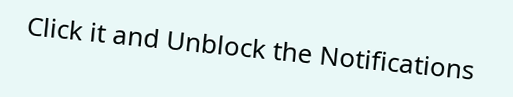Click it and Unblock the Notifications